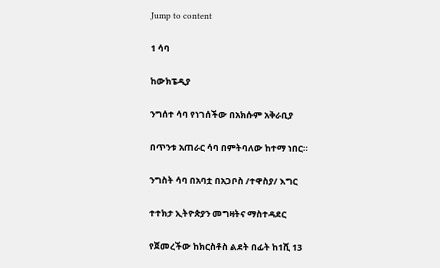Jump to content

1 ሳባ

ከውክፔዲያ

ንግሰተ ሳባ የነገሰችው በአክሱም አቅራቢያ

በጥንቱ አጠራር ሳባ በምትባለው ከተማ ነበር።

ንግስት ሳባ በአባቷ በአጋቦስ /ተዋስያ/ እግር

ተተክታ ኢትዮጵያን መግዛትና ማስተዳደር

የጀመረችው ከክርስቶስ ልደት በፊት ከ1ሺ 13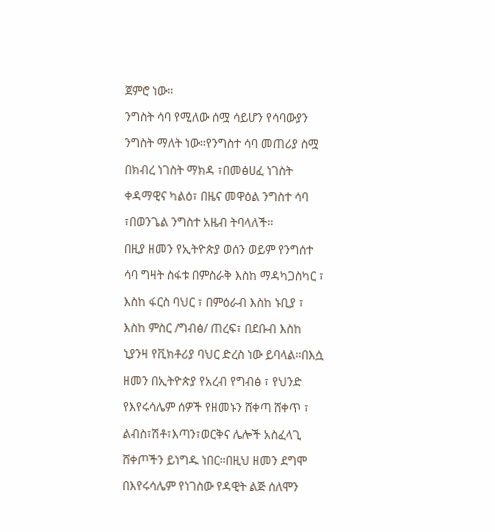ጀምሮ ነው።

ንግስት ሳባ የሚለው ሰሟ ሳይሆን የሳባውያን

ንግስት ማለት ነው።የንግስተ ሳባ መጠሪያ ስሟ

በክብረ ነገስት ማክዳ ፣በመፅሀፈ ነገስት

ቀዳማዊና ካልዕ፣ በዜና መዋዕል ንግስተ ሳባ

፣በወንጌል ንግስተ አዜብ ትባላለች።

በዚያ ዘመን የኢትዮጵያ ወሰን ወይም የንግሰተ

ሳባ ግዛት ስፋቱ በምስራቅ እስከ ማዳካጋስካር ፣

እስከ ፋርስ ባህር ፣ በምዕራብ እስከ ኑቢያ ፣

እስከ ምስር /ግብፅ/ ጠረፍ፣ በደቡብ እስከ

ኒያንዛ የቪክቶሪያ ባህር ድረስ ነው ይባላል።በእሷ

ዘመን በኢትዮጵያ የአረብ የግብፅ ፣ የህንድ

የእየሩሳሌም ሰዎች የዘመኑን ሸቀጣ ሸቀጥ ፣

ልብስ፣ሽቶ፣እጣን፣ወርቅና ሌሎች አስፈላጊ

ሸቀጦችን ይነግዱ ነበር።በዚህ ዘመን ደግሞ

በእየሩሳሌም የነገስው የዳዊት ልጅ ሰለሞን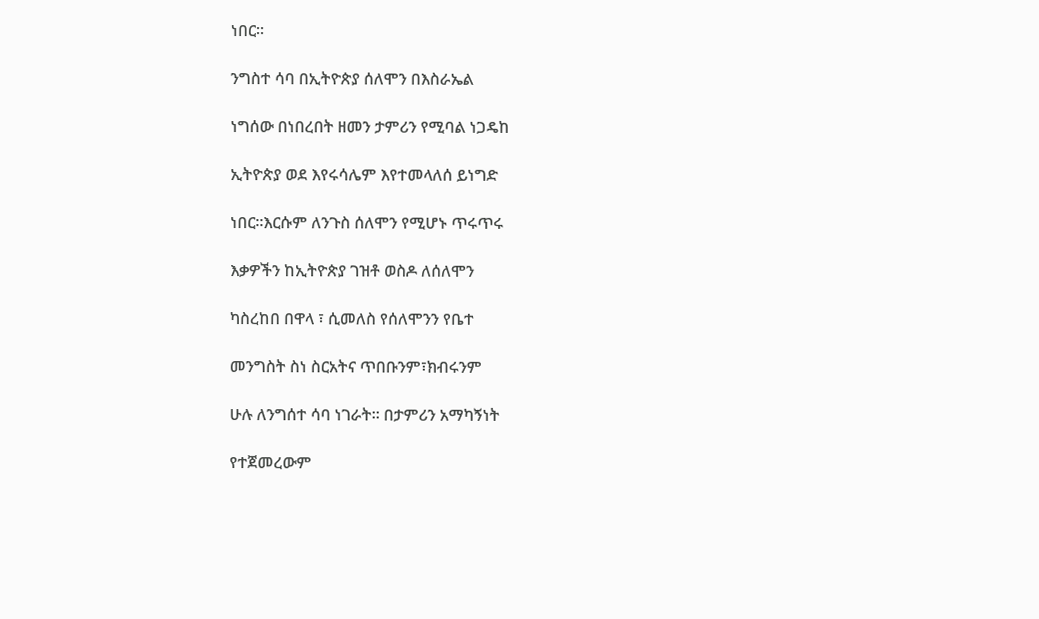ነበር።

ንግስተ ሳባ በኢትዮጵያ ሰለሞን በእስራኤል

ነግሰው በነበረበት ዘመን ታምሪን የሚባል ነጋዴከ

ኢትዮጵያ ወደ እየሩሳሌም እየተመላለሰ ይነግድ

ነበር።እርሱም ለንጉስ ሰለሞን የሚሆኑ ጥሩጥሩ

እቃዎችን ከኢትዮጵያ ገዝቶ ወስዶ ለሰለሞን

ካስረከበ በዋላ ፣ ሲመለስ የሰለሞንን የቤተ

መንግስት ስነ ስርአትና ጥበቡንም፣ክብሩንም

ሁሉ ለንግሰተ ሳባ ነገራት። በታምሪን አማካኝነት

የተጀመረውም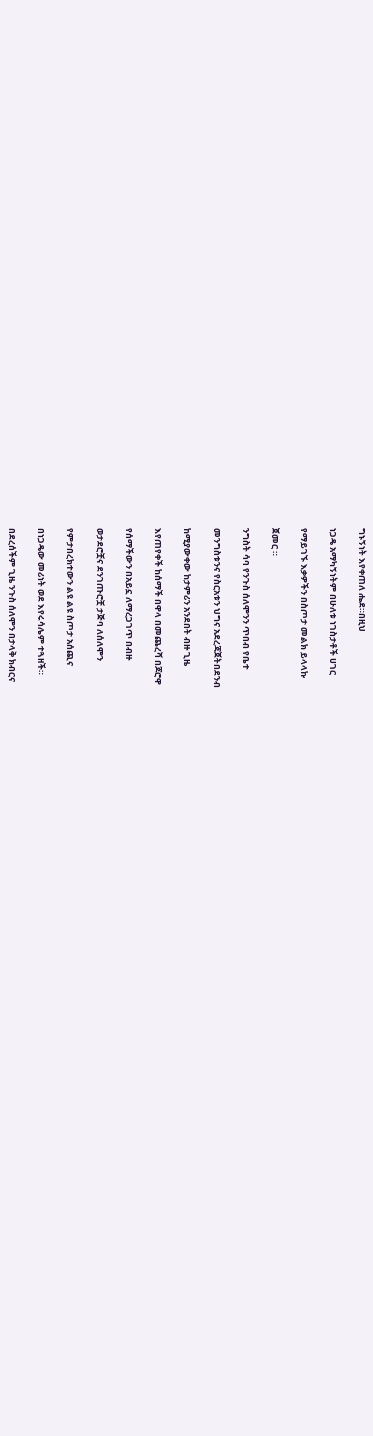ግኑኝነት እየቀጠለ ሔደ።በዚህ

ነጋዴ አማካኝነትም በሁለቱ ነገስታቶች ሀገር

የማይገኙ እቃዎችን በስጦታ መልክ ይላላኩ

ጀመር ።

ንግስት ሳባ የንጉስ ሰለሞንን ጥበብ የቤተ

መንግስቱንና የስርአቱን ህግና አደረጃጀትበደንብ

ከሚያውቀው ከታምሪን አንደበት ብዙ ጊዜ

እየጠየቀች ከሰማች በዋላ በመጨረሻ በጆሮዋ

የሰማችውን በአይኗ ለማረጋገጥ በብዙ

ወታደሮቿና ደንገጡሮቿ ታጅባ ለሰለሞን

የምታበረክተውን ልዩ ልዩ ስጦታ አሰጪና

በነጋዴው መሪነት ወደ እየሩሳሌም ተጓዘች።

በደረሰችም ጊዜ ንጉስ ሰለሞን በታላቅ ክብርና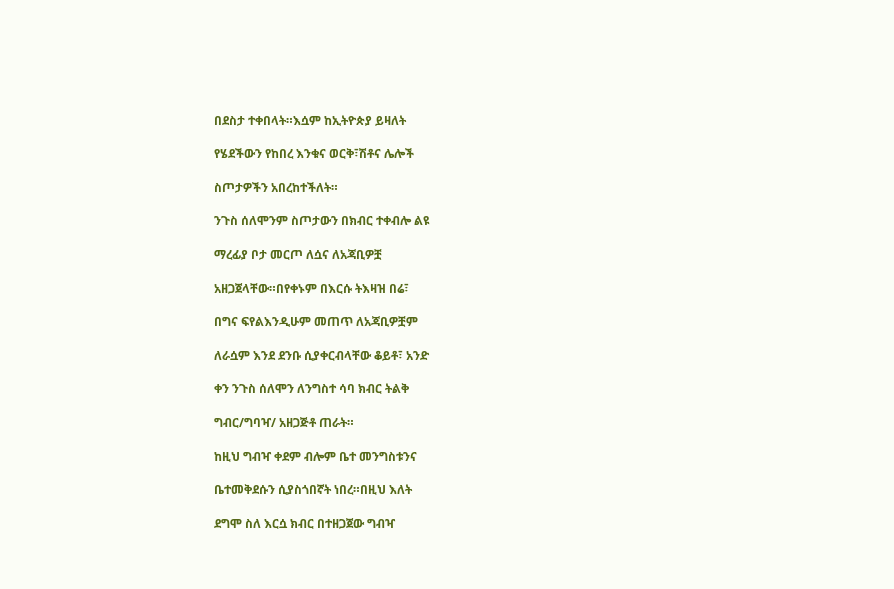በደስታ ተቀበላት።እሷም ከኢትዮጵያ ይዛለት

የሄደችውን የከበረ እንቁና ወርቅ፣ሽቶና ሌሎች

ስጦታዎችን አበረከተችለት።

ንጉስ ሰለሞንም ስጦታውን በክብር ተቀብሎ ልዩ

ማረፊያ ቦታ መርጦ ለሷና ለአጃቢዎቿ

አዘጋጀላቸው።በየቀኑም በእርሱ ትእዛዝ በሬ፣

በግና ፍየልእንዲሁም መጠጥ ለአጃቢዎቿም

ለራሷም እንደ ደንቡ ሲያቀርብላቸው ቆይቶ፣ አንድ

ቀን ንጉስ ሰለሞን ለንግስተ ሳባ ክብር ትልቅ

ግብር/ግባዣ/ አዘጋጅቶ ጠራት።

ከዚህ ግብዣ ቀደም ብሎም ቤተ መንግስቱንና

ቤተመቅደሱን ሲያስጎበኛት ነበረ።በዚህ እለት

ደግሞ ስለ እርሷ ክብር በተዘጋጀው ግብዣ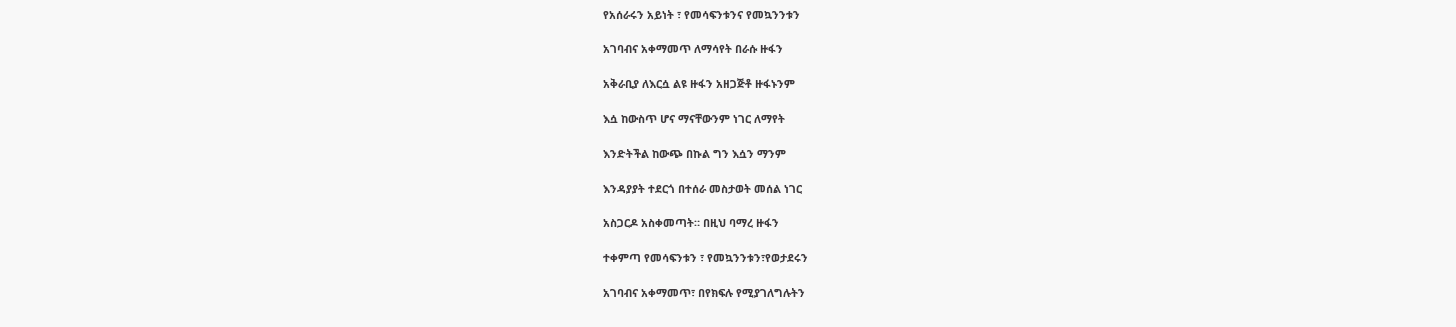የአሰራሩን አይነት ፣ የመሳፍንቱንና የመኳንንቱን

አገባብና አቀማመጥ ለማሳየት በራሱ ዙፋን

አቅራቢያ ለእርሷ ልዩ ዙፋን አዘጋጅቶ ዙፋኑንም

እሷ ከውስጥ ሆና ማናቸውንም ነገር ለማየት

እንድትችል ከውጭ በኩል ግን እሷን ማንም

እንዳያያት ተደርጎ በተሰራ መስታወት መሰል ነገር

አስጋርዶ አስቀመጣት። በዚህ ባማረ ዙፋን

ተቀምጣ የመሳፍንቱን ፣ የመኳንንቱን፣የወታደሩን

አገባብና አቀማመጥ፣ በየክፍሉ የሚያገለግሉትን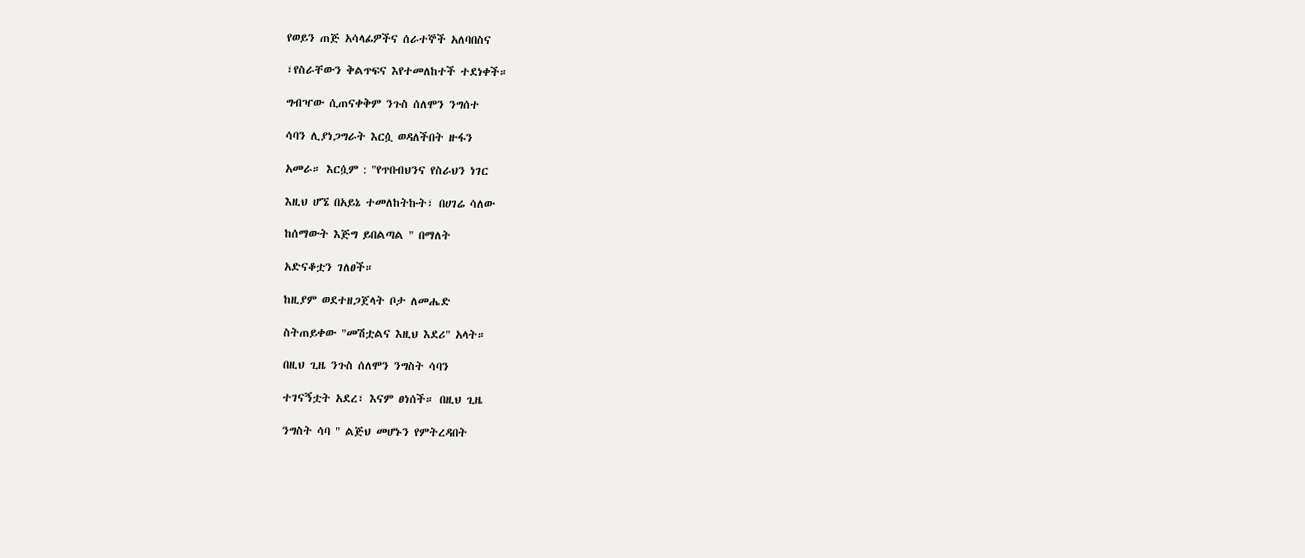የወይን ጠጅ አሳላፊዎችና ሰራተኞች አለባበስና

፣የስራቸውን ቅልጥፍና እየተመለከተች ተደነቀች።

ግብዣው ሲጠናቀቅም ንጉስ ሰለሞን ንግሰተ

ሳባን ሊያነጋግራት እርሷ ወዳለችበት ዙፋን

አመራ። እርሷም : "የጥበብህንና የስራህን ነገር

እዚህ ሆኜ በአይኔ ተመለከትኩት፣ በሀገሬ ሳለው

ከሰማውት እጅግ ይበልጣል " በማለት

አድናቆቷን ገለፀች።

ከዚያም ወደተዘጋጀላት ቦታ ለመሔድ

ስትጠይቀው "መሽቷልና እዚህ እደሪ" አላት።

በዚህ ጊዜ ንጉስ ሰለሞን ንግስት ሳባን

ተገናኝቷት አደረ፣ እናም ፀነሰች። በዚህ ጊዜ

ንግስት ሳባ " ልጅህ መሆኑን የምትረዳበት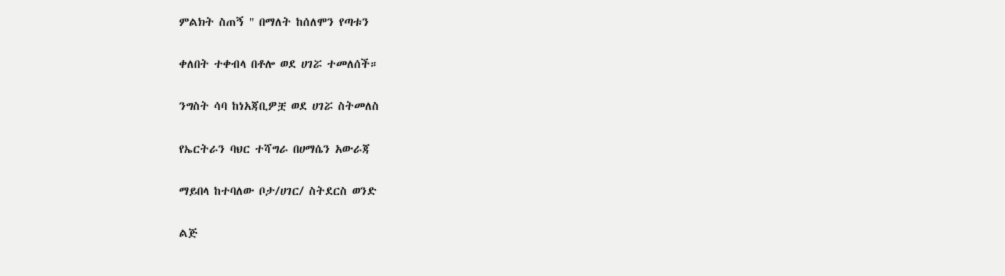ምልክት ስጠኝ " በማለት ከሰለሞን የጣቱን

ቀለበት ተቀብላ በቶሎ ወደ ሀገሯ ተመለሰች።

ንግስት ሳባ ከነአጃቢዎቿ ወደ ሀገሯ ስትመለስ

የኤርትራን ባህር ተሻግራ በሀማሴን አውራጃ

ማይበላ ከተባለው ቦታ/ሀገር/ ስትደርስ ወንድ

ልጅ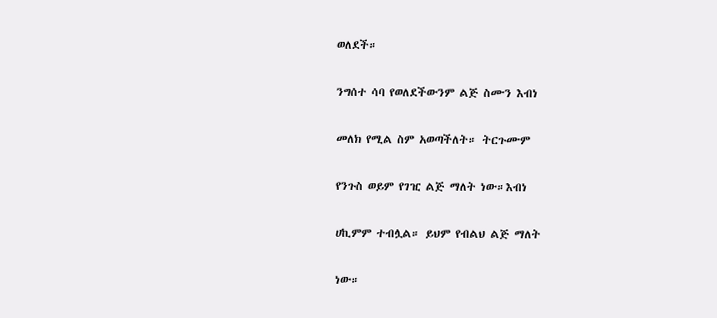ወለደች።

ንግሰተ ሳባ የወለደችውንም ልጅ ስሙን እብነ

መለክ የሚል ስም አወጣችለት። ትርጉሙም

የንጉስ ወይም የገዢ ልጅ ማለት ነው።እብነ

ሀኪምም ተብሏል። ይህም የብልህ ልጅ ማለት

ነው።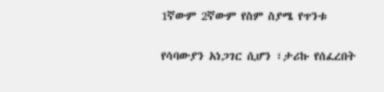1ኛውም 2ኛውም የስም ስያሜ የጥንቱ

የሳባውያን አነጋገር ሲሆን ፣ታሪኩ የሰፈረበት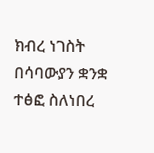ክብረ ነገስት በሳባውያን ቋንቋ ተፅፎ ስለነበረ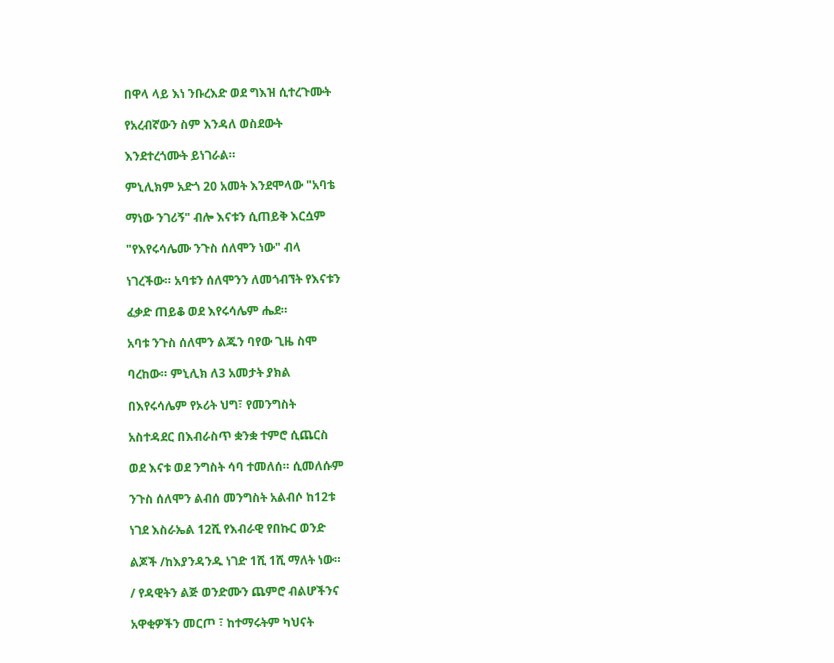በዋላ ላይ እነ ንቡረእድ ወደ ግእዝ ሲተረጉሙት

የአረብኛውን ስም እንዳለ ወስደውት

እንደተረጎሙት ይነገራል።

ምኒሊክም አድጎ 20 አመት እንደሞላው "አባቴ

ማነው ንገሪኝ" ብሎ እናቱን ሲጠይቅ እርሷም

"የእየሩሳሌሙ ንጉስ ሰለሞን ነው" ብላ

ነገረችው። አባቱን ሰለሞንን ለመጎብኘት የእናቱን

ፈቃድ ጠይቆ ወደ እየሩሳሌም ሔደ።

አባቱ ንጉስ ሰለሞን ልጁን ባየው ጊዜ ስሞ

ባረከው። ምኒሊክ ለ3 አመታት ያክል

በእየሩሳሌም የኦሪት ህግ፣ የመንግስት

አስተዳደር በእብራስጥ ቋንቋ ተምሮ ሲጨርስ

ወደ እናቱ ወደ ንግስት ሳባ ተመለሰ። ሲመለሱም

ንጉስ ሰለሞን ልብሰ መንግስት አልብሶ ከ12ቱ

ነገደ እስራኤል 12ሺ የእብራዊ የበኩር ወንድ

ልጆች /ከእያንዳንዱ ነገድ 1ሺ 1ሺ ማለት ነው።

/ የዳዊትን ልጅ ወንድሙን ጨምሮ ብልሆችንና

አዋቂዎችን መርጦ ፣ ከተማሩትም ካህናት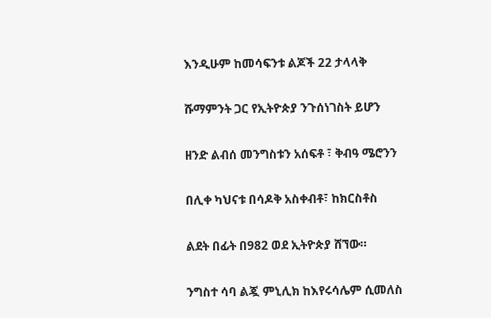እንዲሁም ከመሳፍንቱ ልጆች 22 ታላላቅ

ሹማምንት ጋር የኢትዮጵያ ንጉሰነገስት ይሆን

ዘንድ ልብሰ መንግስቱን አሰፍቶ ፣ ቅብዓ ሜሮንን

በሊቀ ካህናቱ በሳዶቅ አስቀብቶ፣ ከክርስቶስ

ልደት በፊት በ982 ወደ ኢትዮጵያ ሸኘው።

ንግስተ ሳባ ልጇ ምኒሊክ ከእየሩሳሌም ሲመለስ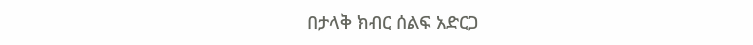በታላቅ ክብር ሰልፍ አድርጋ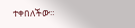ተቀበለችው።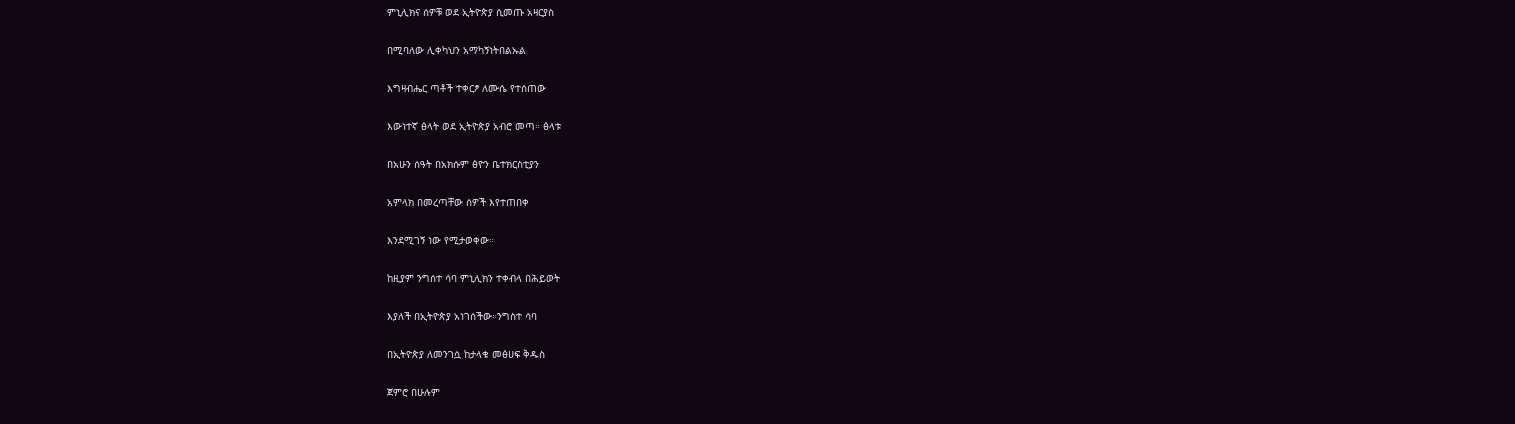ምኒሊክና ሰዎቹ ወደ ኢትዮጵያ ሲመጡ አዛርያስ

በሚባለው ሊቀካህን አማካኝነትበልኡል

እግዛብሔር ጣቶች ተቀርፆ ለሙሴ የተሰጠው

እውነተኛ ፅላት ወደ ኢትዮጵያ አብሮ መጣ። ፅላቱ

በአሁን ሰዓት በአክሱም ፅዮን ቤተክርስቲያን

አምላክ በመረጣቸው ሰዎች እየተጠበቀ

እንደሚገኝ ነው የሚታወቀው።

ከዚያም ንግሰተ ሳባ ምኒሊክን ተቀብላ በሕይወት

እያለች በኢትዮጵያ አነገሰችው።ንግስተ ሳባ

በኢትዮጵያ ለመንገሷ ከታላቁ መፅሀፍ ቅዱስ

ጀምሮ በሁሉም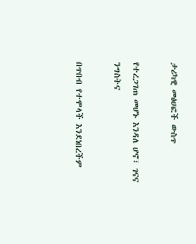ታሪካዊ መፅሀፎች ውስጥ

የተረጋገጠ መሆኑ እንዳለ ሆኖ፣ ገናና ንግስትና

በጥበብ የተሞላች እንደነበረችም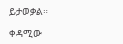ይታወቃል።

ቀዳሚው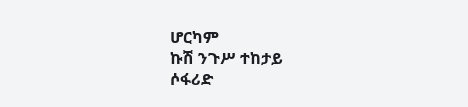ሆርካም
ኩሽ ንጉሥ ተከታይ
ሶፋሪድ